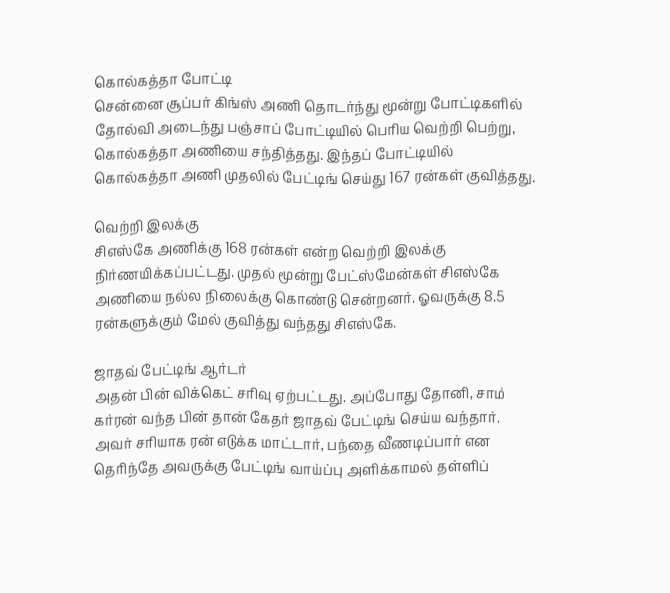கொல்கத்தா போட்டி
சென்னை சூப்பர் கிங்ஸ் அணி தொடர்ந்து மூன்று போட்டிகளில் தோல்வி அடைந்து பஞ்சாப் போட்டியில் பெரிய வெற்றி பெற்று, கொல்கத்தா அணியை சந்தித்தது. இந்தப் போட்டியில் கொல்கத்தா அணி முதலில் பேட்டிங் செய்து 167 ரன்கள் குவித்தது.

வெற்றி இலக்கு
சிஎஸ்கே அணிக்கு 168 ரன்கள் என்ற வெற்றி இலக்கு நிர்ணயிக்கப்பட்டது. முதல் மூன்று பேட்ஸ்மேன்கள் சிஎஸ்கே அணியை நல்ல நிலைக்கு கொண்டு சென்றனர். ஓவருக்கு 8.5 ரன்களுக்கும் மேல் குவித்து வந்தது சிஎஸ்கே.

ஜாதவ் பேட்டிங் ஆர்டர்
அதன் பின் விக்கெட் சரிவு ஏற்பட்டது. அப்போது தோனி, சாம் கர்ரன் வந்த பின் தான் கேதர் ஜாதவ் பேட்டிங் செய்ய வந்தார். அவர் சரியாக ரன் எடுக்க மாட்டார், பந்தை வீணடிப்பார் என தெரிந்தே அவருக்கு பேட்டிங் வாய்ப்பு அளிக்காமல் தள்ளிப்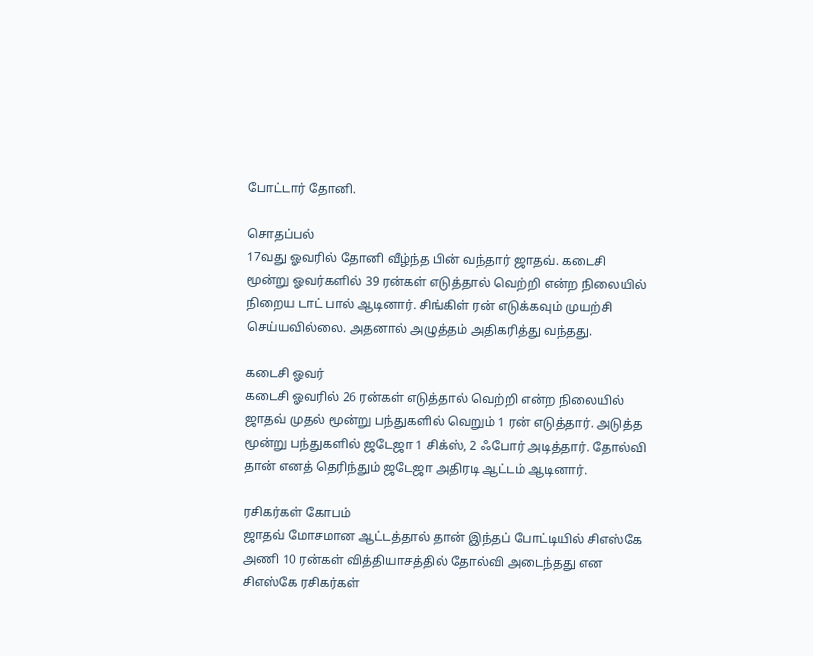போட்டார் தோனி.

சொதப்பல்
17வது ஓவரில் தோனி வீழ்ந்த பின் வந்தார் ஜாதவ். கடைசி மூன்று ஓவர்களில் 39 ரன்கள் எடுத்தால் வெற்றி என்ற நிலையில் நிறைய டாட் பால் ஆடினார். சிங்கிள் ரன் எடுக்கவும் முயற்சி செய்யவில்லை. அதனால் அழுத்தம் அதிகரித்து வந்தது.

கடைசி ஓவர்
கடைசி ஓவரில் 26 ரன்கள் எடுத்தால் வெற்றி என்ற நிலையில் ஜாதவ் முதல் மூன்று பந்துகளில் வெறும் 1 ரன் எடுத்தார். அடுத்த மூன்று பந்துகளில் ஜடேஜா 1 சிக்ஸ், 2 ஃபோர் அடித்தார். தோல்வி தான் எனத் தெரிந்தும் ஜடேஜா அதிரடி ஆட்டம் ஆடினார்.

ரசிகர்கள் கோபம்
ஜாதவ் மோசமான ஆட்டத்தால் தான் இந்தப் போட்டியில் சிஎஸ்கே அணி 10 ரன்கள் வித்தியாசத்தில் தோல்வி அடைந்தது என சிஎஸ்கே ரசிகர்கள்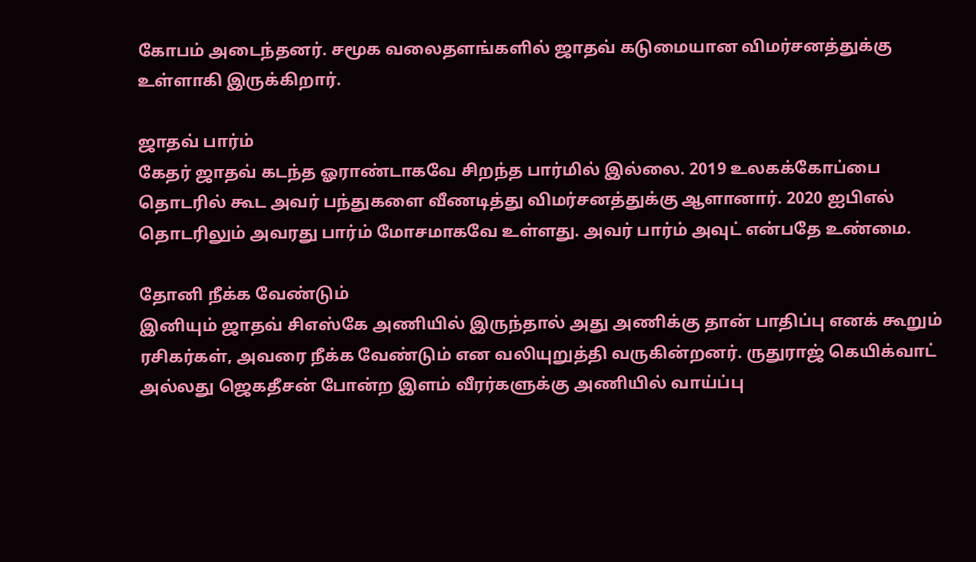கோபம் அடைந்தனர். சமூக வலைதளங்களில் ஜாதவ் கடுமையான விமர்சனத்துக்கு உள்ளாகி இருக்கிறார்.

ஜாதவ் பார்ம்
கேதர் ஜாதவ் கடந்த ஓராண்டாகவே சிறந்த பார்மில் இல்லை. 2019 உலகக்கோப்பை தொடரில் கூட அவர் பந்துகளை வீணடித்து விமர்சனத்துக்கு ஆளானார். 2020 ஐபிஎல் தொடரிலும் அவரது பார்ம் மோசமாகவே உள்ளது. அவர் பார்ம் அவுட் என்பதே உண்மை.

தோனி நீக்க வேண்டும்
இனியும் ஜாதவ் சிஎஸ்கே அணியில் இருந்தால் அது அணிக்கு தான் பாதிப்பு எனக் கூறும் ரசிகர்கள், அவரை நீக்க வேண்டும் என வலியுறுத்தி வருகின்றனர். ருதுராஜ் கெயிக்வாட் அல்லது ஜெகதீசன் போன்ற இளம் வீரர்களுக்கு அணியில் வாய்ப்பு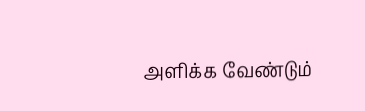அளிக்க வேண்டும்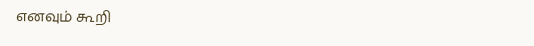எனவும் கூறி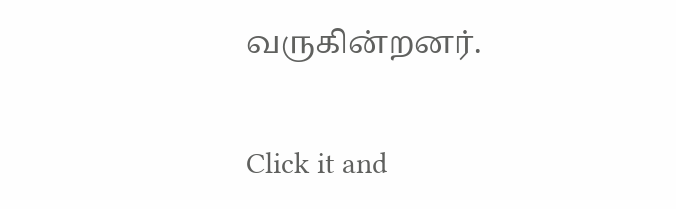வருகின்றனர்.


Click it and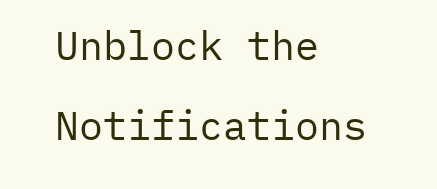Unblock the Notifications